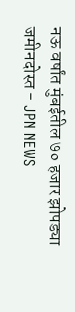नऊ वर्षांत मुंबईतील ७० हजार झोपड्या जमीनदोस्त - JPN NEWS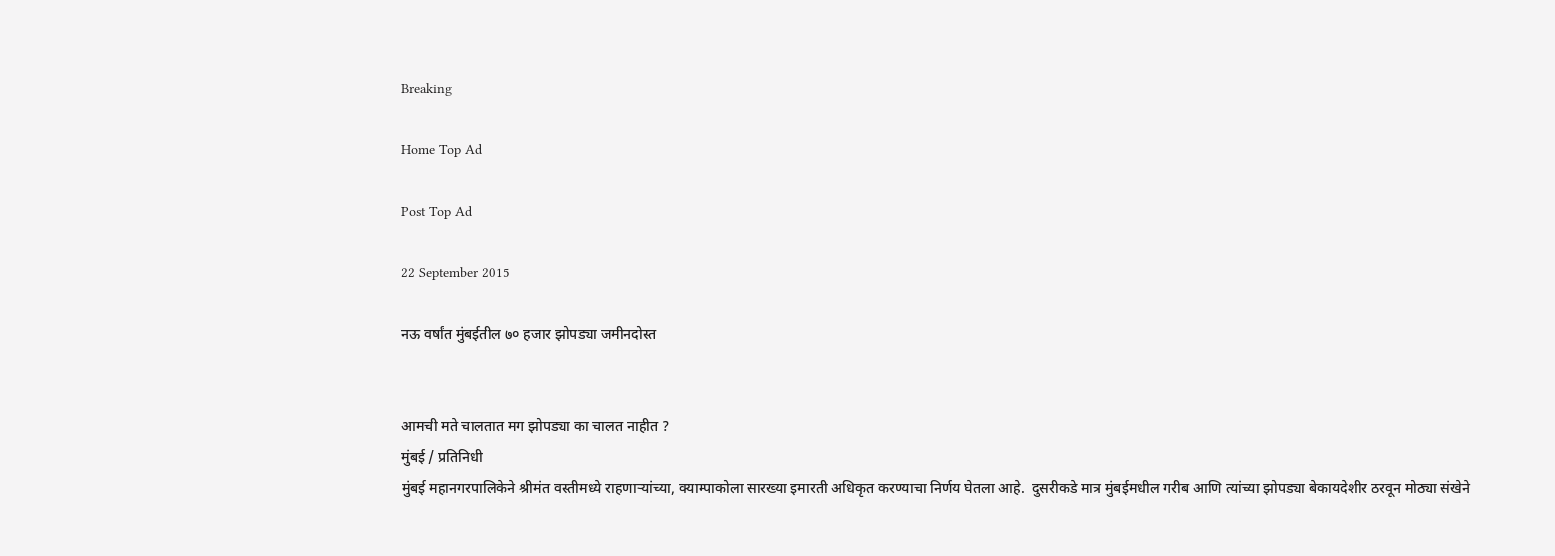Breaking

Home Top Ad

Post Top Ad

22 September 2015

नऊ वर्षांत मुंबईतील ७० हजार झोपड्या जमीनदोस्त


आमची मते चालतात मग झोपड्या का चालत नाहीत ?
मुंबई / प्रतिनिधी
मुंबई महानगरपालिकेने श्रीमंत वस्तीमध्ये राहणाऱ्यांच्या, क्याम्पाकोला सारख्या इमारती अधिकृत करण्याचा निर्णय घेतला आहे.  दुसरीकडे मात्र मुंबईमधील गरीब आणि त्यांच्या झोपड्या बेकायदेशीर ठरवून मोठ्या संखेने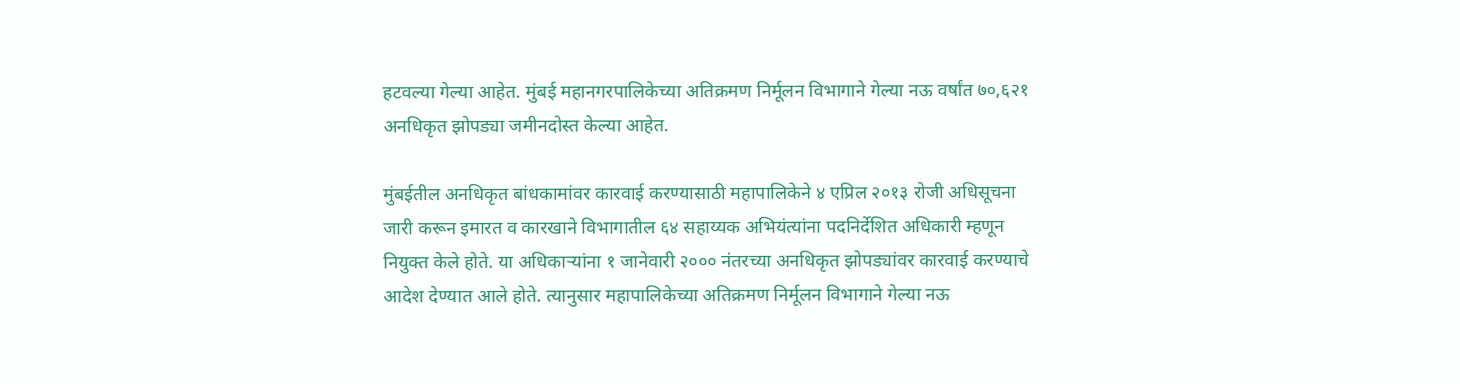हटवल्या गेल्या आहेत. मुंबई महानगरपालिकेच्या अतिक्रमण निर्मूलन विभागाने गेल्या नऊ वर्षांत ७०,६२१ अनधिकृत झोपड्या जमीनदोस्त केल्या आहेत.

मुंबईतील अनधिकृत बांधकामांवर कारवाई करण्यासाठी महापालिकेने ४ एप्रिल २०१३ रोजी अधिसूचना जारी करून इमारत व कारखाने विभागातील ६४ सहाय्यक अभियंत्यांना पदनिर्देशित अधिकारी म्हणून नियुक्त केले होते. या अधिकार्‍यांना १ जानेवारी २००० नंतरच्या अनधिकृत झोपड्यांवर कारवाई करण्याचे आदेश देण्यात आले होते. त्यानुसार महापालिकेच्या अतिक्रमण निर्मूलन विभागाने गेल्या नऊ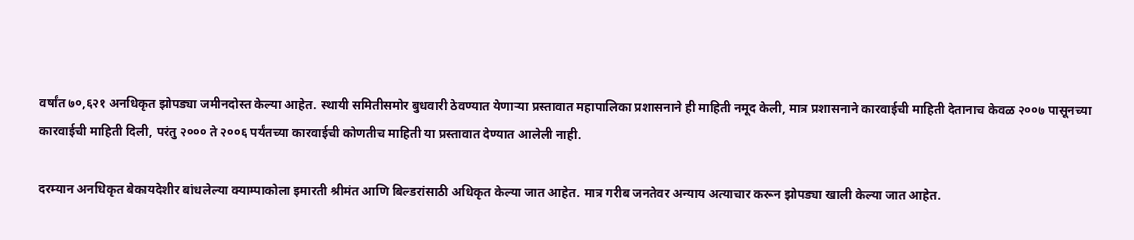वर्षांत ७०,६२१ अनधिकृत झोपड्या जमीनदोस्त केल्या आहेत. स्थायी समितीसमोर बुधवारी ठेवण्यात येणार्‍या प्रस्तावात महापालिका प्रशासनाने ही माहिती नमूद केली, मात्र प्रशासनाने कारवाईची माहिती देतानाच केवळ २००७ पासूनच्या कारवाईची माहिती दिली, परंतु २००० ते २००६ पर्यंतच्या कारवाईची कोणतीच माहिती या प्रस्तावात देण्यात आलेली नाही.

दरम्यान अनधिकृत बेकायदेशीर बांधलेल्या क्याम्पाकोला इमारती श्रीमंत आणि बिल्डरांसाठी अधिकृत केल्या जात आहेत. मात्र गरीब जनतेवर अन्याय अत्याचार करून झोपड्या खाली केल्या जात आहेत.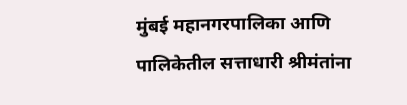मुंबई महानगरपालिका आणि पालिकेतील सत्ताधारी श्रीमंतांना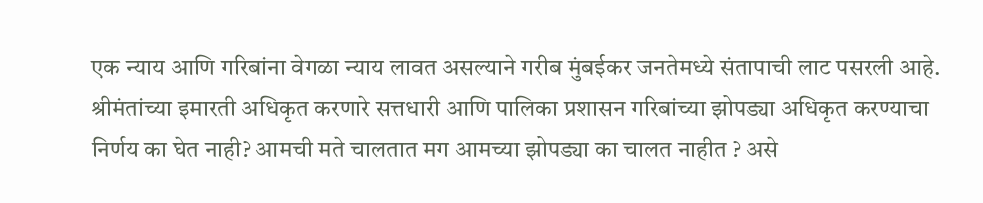एक न्याय आणि गरिबांना वेगळा न्याय लावत असल्याने गरीब मुंबईकर जनतेमध्ये संतापाची लाट पसरली आहे. श्रीमंतांच्या इमारती अधिकृत करणारे सत्तधारी आणि पालिका प्रशासन गरिबांच्या झोपड्या अधिकृत करण्याचा निर्णय का घेत नाही? आमची मते चालतात मग आमच्या झोपड्या का चालत नाहीत ? असे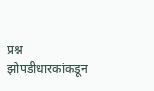प्रश्न झोपडीधारकांकडून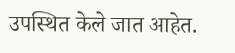उपस्थित केले जात आहेत.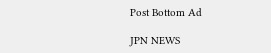Post Bottom Ad

JPN NEWS